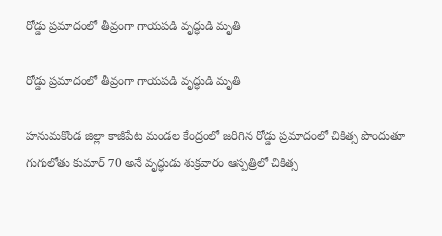రోడ్డు ప్రమాదంలో తీవ్రంగా గాయపడి వృద్ధుడి మృతి

రోడ్డు ప్రమాదంలో తీవ్రంగా గాయపడి వృద్ధుడి మృతి

హనుమకొండ జిల్లా కాజీపేట మండల కేంద్రంలో జరిగిన రోడ్డు ప్రమాదంలో చికిత్స పొందుతూ గుగులోతు కుమార్ 70 అనే వృద్ధుడు శుక్రవారం ఆస్పత్రిలో చికిత్స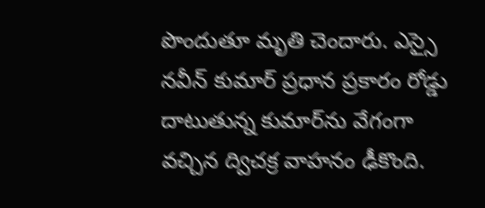పొందుతూ మృతి చెందారు. ఎస్సై నవీన్ కుమార్ ప్రధాన ప్రకారం రోడ్డు దాటుతున్న కుమార్‌ను వేగంగా వచ్చిన ద్విచక్ర వాహనం ఢీకొంది.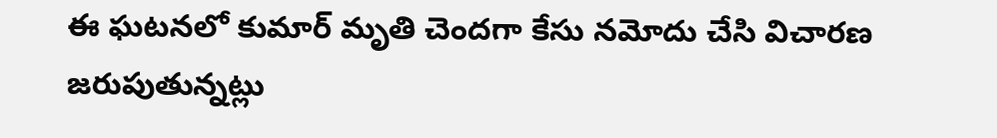ఈ ఘటనలో కుమార్ మృతి చెందగా కేసు నమోదు చేసి విచారణ జరుపుతున్నట్లు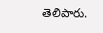తెలిపారు.